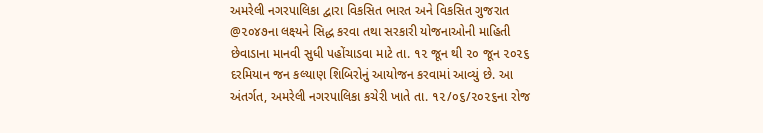અમરેલી નગરપાલિકા દ્વારા વિકસિત ભારત અને વિકસિત ગુજરાત @૨૦૪૭ના લક્ષ્યને સિદ્ધ કરવા તથા સરકારી યોજનાઓની માહિતી છેવાડાના માનવી સુધી પહોંચાડવા માટે તા. ૧૨ જૂન થી ૨૦ જૂન ૨૦૨૬ દરમિયાન જન કલ્યાણ શિબિરોનું આયોજન કરવામાં આવ્યું છે. આ અંતર્ગત, અમરેલી નગરપાલિકા કચેરી ખાતે તા. ૧૨/૦૬/૨૦૨૬ના રોજ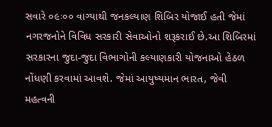સવારે ૦૯ઃ૦૦ વાગ્યાથી જનકલ્યાણ શિબિર યોજાઈ હતી જેમાં નગરજનોને વિવિધ સરકારી સેવાઓનો શરૂકરાઈ છે.આ શિબિરમાં સરકારના જુદા-જુદા વિભાગોની કલ્યાણકારી યોજનાઓ હેઠળ નોંધણી કરવામાં આવશે. જેમાં આયુષ્યમાન ભારત, જેવી મહત્વની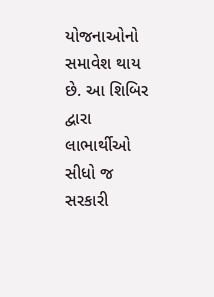યોજનાઓનો સમાવેશ થાય છે. આ શિબિર દ્વારા લાભાર્થીઓ સીધો જ સરકારી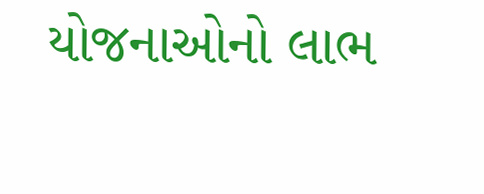યોજનાઓનો લાભ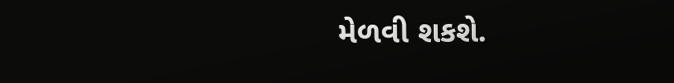મેળવી શકશે.